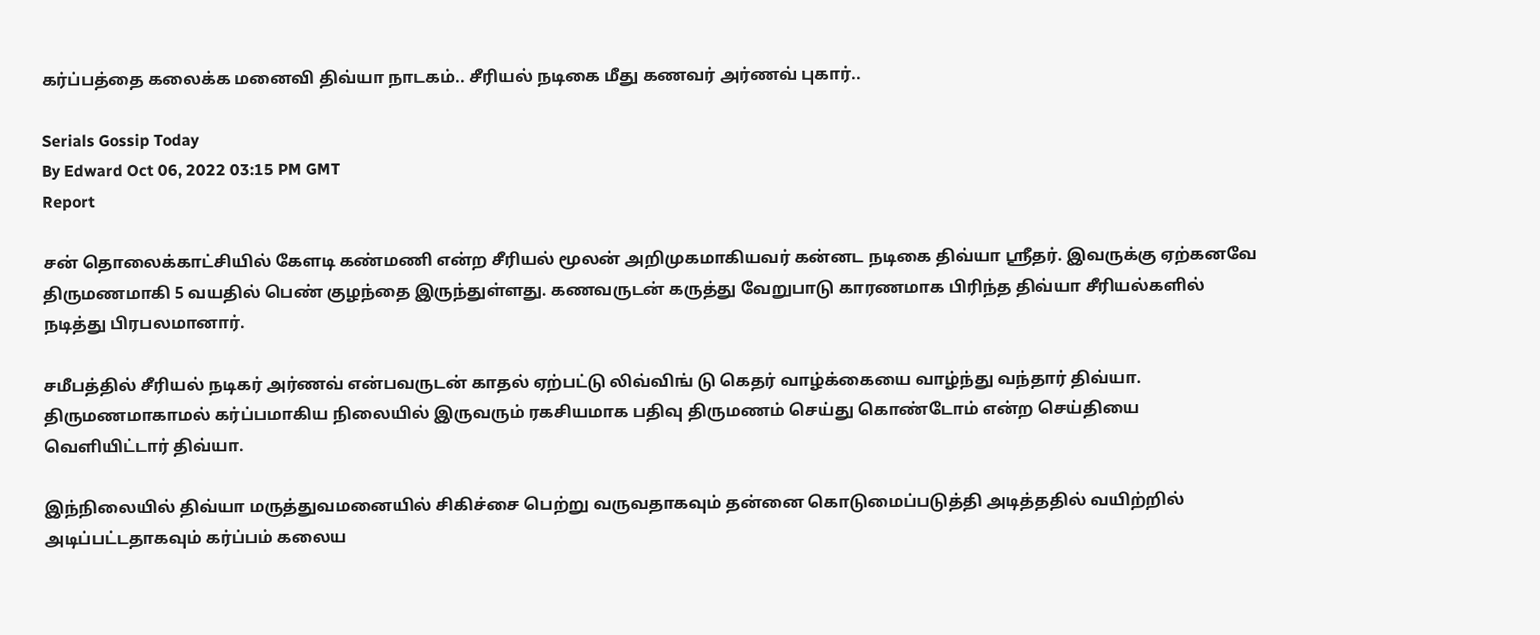கர்ப்பத்தை கலைக்க மனைவி திவ்யா நாடகம்.. சீரியல் நடிகை மீது கணவர் அர்ணவ் புகார்..

Serials Gossip Today
By Edward Oct 06, 2022 03:15 PM GMT
Report

சன் தொலைக்காட்சியில் கேளடி கண்மணி என்ற சீரியல் மூலன் அறிமுகமாகியவர் கன்னட நடிகை திவ்யா ஸ்ரீதர். இவருக்கு ஏற்கனவே திருமணமாகி 5 வயதில் பெண் குழந்தை இருந்துள்ளது. கணவருடன் கருத்து வேறுபாடு காரணமாக பிரிந்த திவ்யா சீரியல்களில் நடித்து பிரபலமானார்.

சமீபத்தில் சீரியல் நடிகர் அர்ணவ் என்பவருடன் காதல் ஏற்பட்டு லிவ்விங் டு கெதர் வாழ்க்கையை வாழ்ந்து வந்தார் திவ்யா. திருமணமாகாமல் கர்ப்பமாகிய நிலையில் இருவரும் ரகசியமாக பதிவு திருமணம் செய்து கொண்டோம் என்ற செய்தியை வெளியிட்டார் திவ்யா.

இந்நிலையில் திவ்யா மருத்துவமனையில் சிகிச்சை பெற்று வருவதாகவும் தன்னை கொடுமைப்படுத்தி அடித்ததில் வயிற்றில் அடிப்பட்டதாகவும் கர்ப்பம் கலைய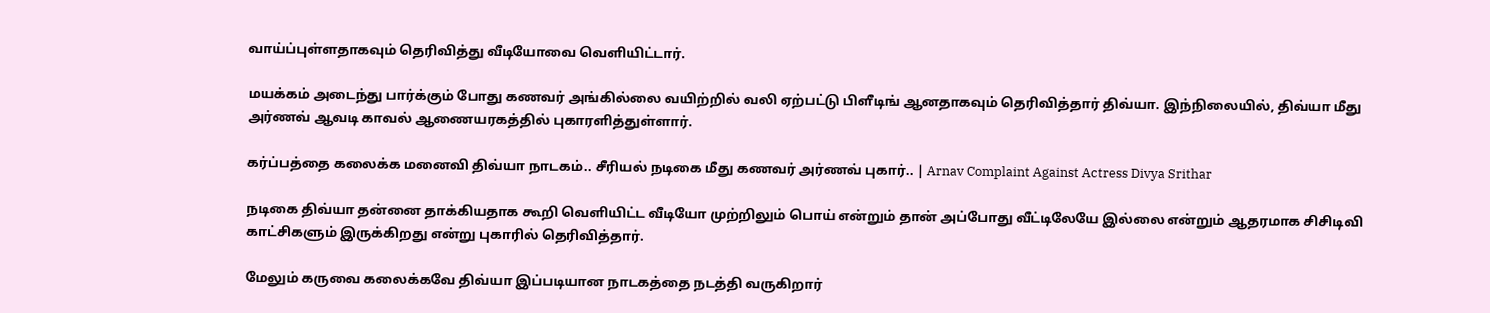வாய்ப்புள்ளதாகவும் தெரிவித்து வீடியோவை வெளியிட்டார்.

மயக்கம் அடைந்து பார்க்கும் போது கணவர் அங்கில்லை வயிற்றில் வலி ஏற்பட்டு பிளீடிங் ஆனதாகவும் தெரிவித்தார் திவ்யா. இந்நிலையில், திவ்யா மீது அர்ணவ் ஆவடி காவல் ஆணையரகத்தில் புகாரளித்துள்ளார்.

கர்ப்பத்தை கலைக்க மனைவி திவ்யா நாடகம்.. சீரியல் நடிகை மீது கணவர் அர்ணவ் புகார்.. | Arnav Complaint Against Actress Divya Srithar

நடிகை திவ்யா தன்னை தாக்கியதாக கூறி வெளியிட்ட வீடியோ முற்றிலும் பொய் என்றும் தான் அப்போது வீட்டிலேயே இல்லை என்றும் ஆதரமாக சிசிடிவி காட்சிகளும் இருக்கிறது என்று புகாரில் தெரிவித்தார்.

மேலும் கருவை கலைக்கவே திவ்யா இப்படியான நாடகத்தை நடத்தி வருகிறார்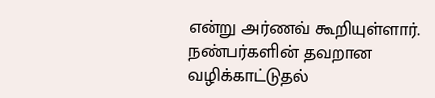என்று அர்ணவ் கூறியுள்ளார். நண்பர்களின் தவறான வழிக்காட்டுதல்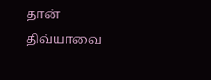தான் திவ்யாவை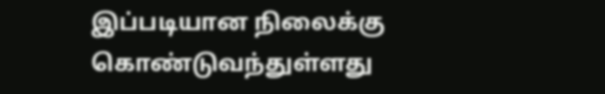இப்படியான நிலைக்கு கொண்டுவந்துள்ளது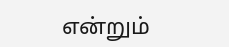என்றும்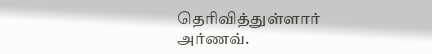தெரிவித்துள்ளார் அர்ணவ்.